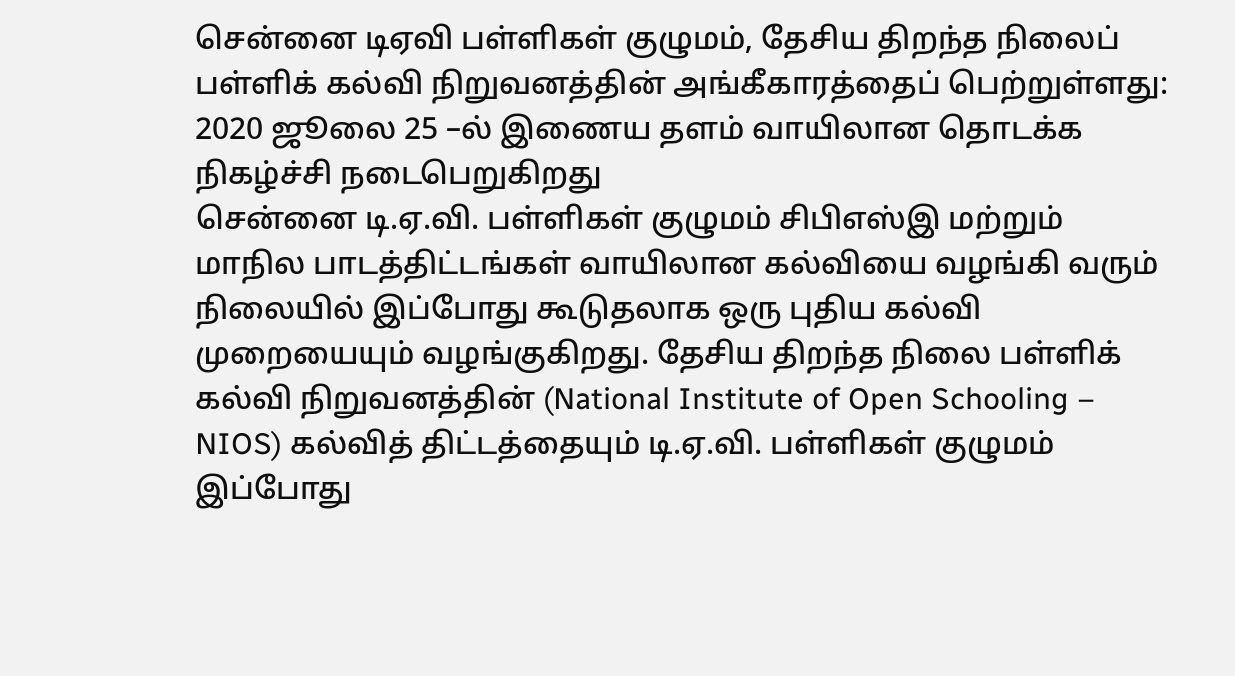சென்னை டிஏவி பள்ளிகள் குழுமம், தேசிய திறந்த நிலைப் பள்ளிக் கல்வி நிறுவனத்தின் அங்கீகாரத்தைப் பெற்றுள்ளது: 2020 ஜூலை 25 –ல் இணைய தளம் வாயிலான தொடக்க நிகழ்ச்சி நடைபெறுகிறது
சென்னை டி.ஏ.வி. பள்ளிகள் குழுமம் சிபிஎஸ்இ மற்றும் மாநில பாடத்திட்டங்கள் வாயிலான கல்வியை வழங்கி வரும் நிலையில் இப்போது கூடுதலாக ஒரு புதிய கல்வி முறையையும் வழங்குகிறது. தேசிய திறந்த நிலை பள்ளிக் கல்வி நிறுவனத்தின் (National Institute of Open Schooling – NIOS) கல்வித் திட்டத்தையும் டி.ஏ.வி. பள்ளிகள் குழுமம் இப்போது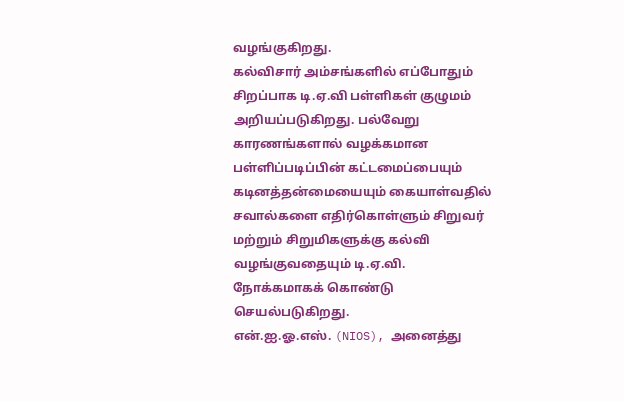வழங்குகிறது.
கல்விசார் அம்சங்களில் எப்போதும் சிறப்பாக டி.ஏ.வி பள்ளிகள் குழுமம் அறியப்படுகிறது. பல்வேறு காரணங்களால் வழக்கமான பள்ளிப்படிப்பின் கட்டமைப்பையும் கடினத்தன்மையையும் கையாள்வதில் சவால்களை எதிர்கொள்ளும் சிறுவர் மற்றும் சிறுமிகளுக்கு கல்வி வழங்குவதையும் டி.ஏ.வி. நோக்கமாகக் கொண்டு செயல்படுகிறது.
என்.ஐ.ஓ.எஸ். (NIOS), அனைத்து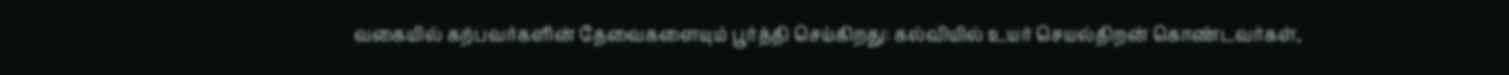வகையில் கற்பவர்களின் தேவைகளையும் பூர்த்தி செய்கிறது: கல்வியில் உயர் செயல்திறன் கொண்டவர்கள்,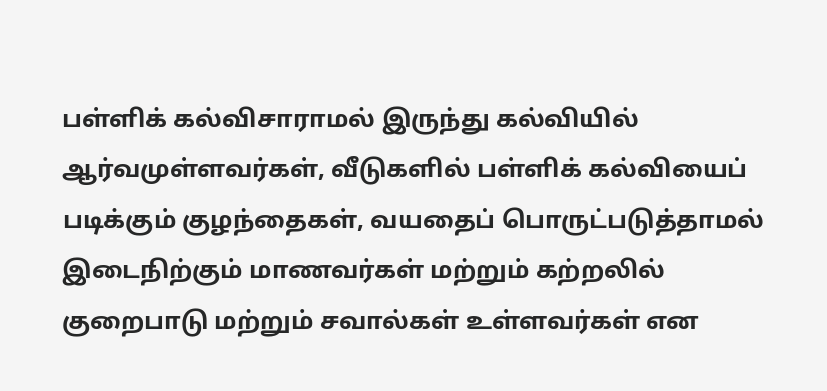பள்ளிக் கல்விசாராமல் இருந்து கல்வியில் ஆர்வமுள்ளவர்கள், வீடுகளில் பள்ளிக் கல்வியைப் படிக்கும் குழந்தைகள், வயதைப் பொருட்படுத்தாமல் இடைநிற்கும் மாணவர்கள் மற்றும் கற்றலில் குறைபாடு மற்றும் சவால்கள் உள்ளவர்கள் என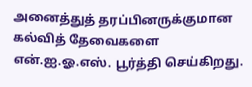அனைத்துத் தரப்பினருக்குமான கல்வித் தேவைகளை என்.ஐ.ஓ.எஸ். பூர்த்தி செய்கிறது.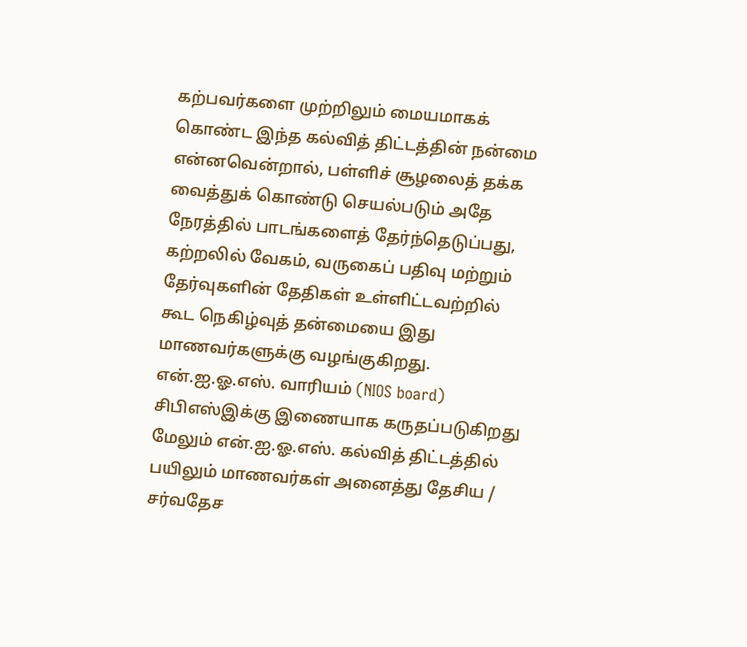கற்பவர்களை முற்றிலும் மையமாகக் கொண்ட இந்த கல்வித் திட்டத்தின் நன்மை என்னவென்றால், பள்ளிச் சூழலைத் தக்க வைத்துக் கொண்டு செயல்படும் அதே நேரத்தில் பாடங்களைத் தேர்ந்தெடுப்பது, கற்றலில் வேகம், வருகைப் பதிவு மற்றும் தேர்வுகளின் தேதிகள் உள்ளிட்டவற்றில் கூட நெகிழ்வுத் தன்மையை இது மாணவர்களுக்கு வழங்குகிறது. என்.ஐ.ஓ.எஸ். வாரியம் (NIOS board) சிபிஎஸ்இக்கு இணையாக கருதப்படுகிறது மேலும் என்.ஐ.ஓ.எஸ். கல்வித் திட்டத்தில் பயிலும் மாணவர்கள் அனைத்து தேசிய / சர்வதேச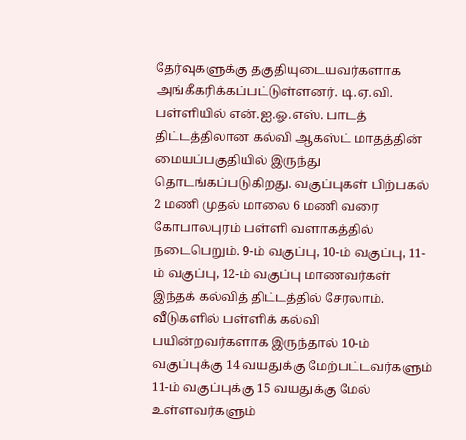தேர்வுகளுக்கு தகுதியுடையவர்களாக அங்கீகரிக்கப்பட்டுள்ளனர். டி.ஏ.வி. பள்ளியில் என்.ஐ.ஓ.எஸ். பாடத் திட்டத்திலான கல்வி ஆகஸ்ட் மாதத்தின் மையப்பகுதியில் இருந்து தொடங்கப்படுகிறது. வகுப்புகள் பிற்பகல் 2 மணி முதல் மாலை 6 மணி வரை கோபாலபுரம் பள்ளி வளாகத்தில் நடைபெறும். 9-ம் வகுப்பு, 10-ம் வகுப்பு, 11-ம் வகுப்பு, 12-ம் வகுப்பு மாணவர்கள் இந்தக் கல்வித் திட்டத்தில் சேரலாம். வீடுகளில் பள்ளிக் கல்வி பயின்றவர்களாக இருந்தால் 10-ம் வகுப்புக்கு 14 வயதுக்கு மேற்பட்டவர்களும் 11-ம் வகுப்புக்கு 15 வயதுக்கு மேல் உள்ளவர்களும்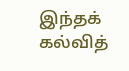இந்தக் கல்வித்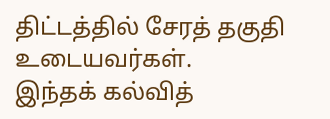திட்டத்தில் சேரத் தகுதி உடையவர்கள்.
இந்தக் கல்வித்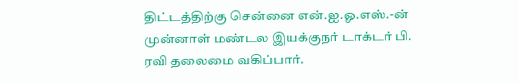திட்டத்திற்கு சென்னை என்.ஐ.ஓ.எஸ்.-ன் முன்னாள் மண்டல இயக்குநர் டாக்டர் பி. ரவி தலைமை வகிப்பார்.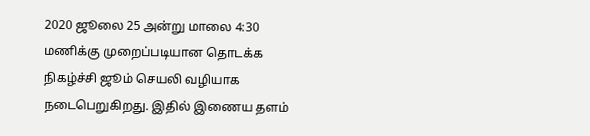2020 ஜூலை 25 அன்று மாலை 4:30 மணிக்கு முறைப்படியான தொடக்க நிகழ்ச்சி ஜூம் செயலி வழியாக நடைபெறுகிறது. இதில் இணைய தளம்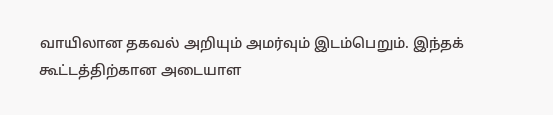வாயிலான தகவல் அறியும் அமர்வும் இடம்பெறும். இந்தக் கூட்டத்திற்கான அடையாள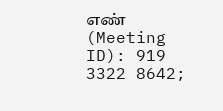எண் (Meeting ID): 919 3322 8642;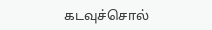கடவுச்சொல்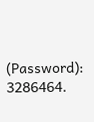(Password): 3286464.